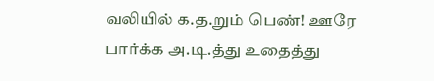வலியில் க.த.றும் பெண்! ஊரே பார்க்க அ.டி.த்து உதைத்து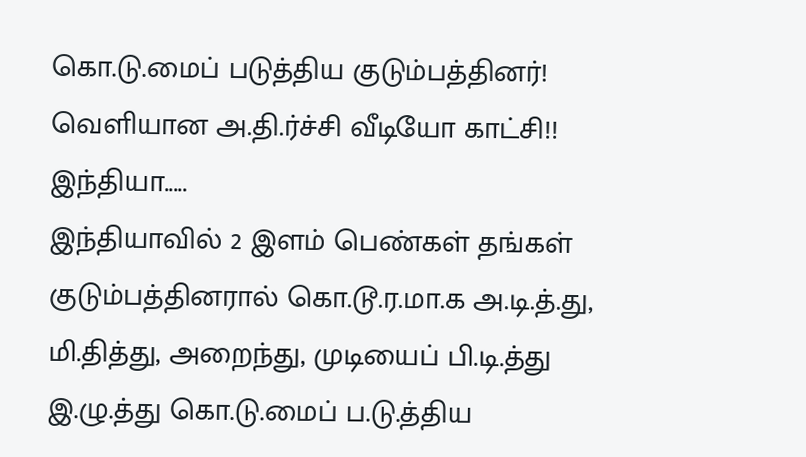கொ.டு.மைப் படுத்திய குடும்பத்தினர்! வெளியான அ.தி.ர்ச்சி வீடியோ காட்சி!!
இந்தியா.....
இந்தியாவில் 2 இளம் பெண்கள் தங்கள் குடும்பத்தினரால் கொ.டூ.ர.மா.க அ.டி.த்.து, மி.தித்து, அறைந்து, முடியைப் பி.டி.த்து இ.ழு.த்து கொ.டு.மைப் ப.டு.த்திய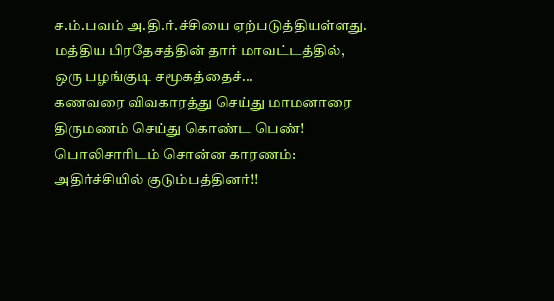ச.ம்.பவம் அ.தி.ர்.ச்சியை ஏற்படுத்தியள்ளது.
மத்திய பிரதேசத்தின் தார் மாவட்டத்தில், ஒரு பழங்குடி சமூகத்தைச்...
கணவரை விவகாரத்து செய்து மாமனாரை திருமணம் செய்து கொண்ட பெண்! பொலிசாரிடம் சொன்ன காரணம்: அதிர்ச்சியில் குடும்பத்தினர்!!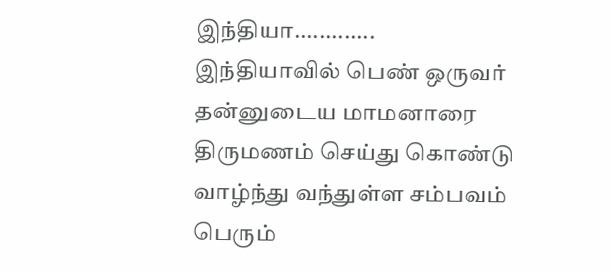இந்தியா.............
இந்தியாவில் பெண் ஒருவர் தன்னுடைய மாமனாரை திருமணம் செய்து கொண்டு வாழ்ந்து வந்துள்ள சம்பவம் பெரும்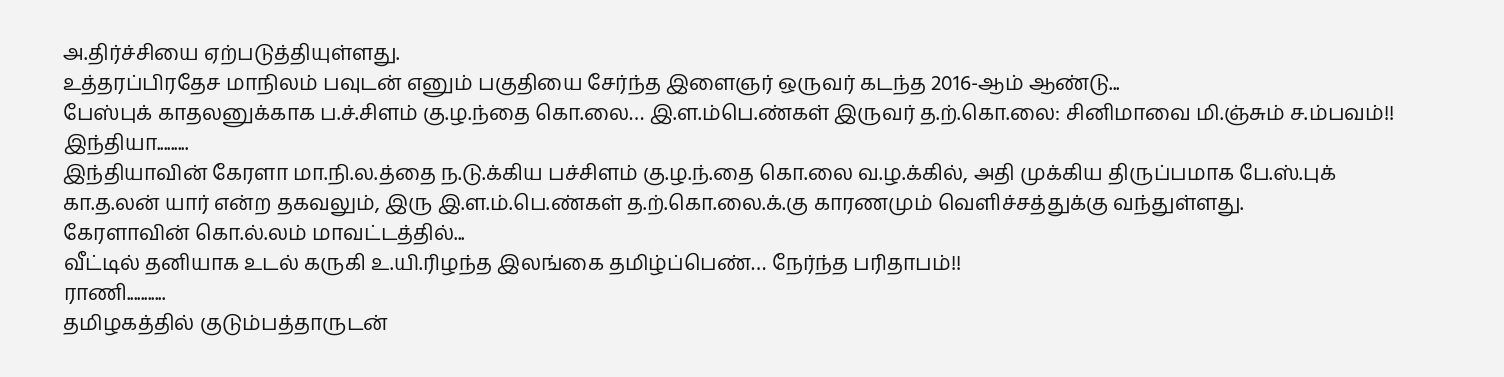அ.திர்ச்சியை ஏற்படுத்தியுள்ளது.
உத்தரப்பிரதேச மாநிலம் பவுடன் எனும் பகுதியை சேர்ந்த இளைஞர் ஒருவர் கடந்த 2016-ஆம் ஆண்டு...
பேஸ்புக் காதலனுக்காக ப.ச்.சிளம் கு.ழ.ந்தை கொ.லை… இ.ள.ம்பெ.ண்கள் இருவர் த.ற்.கொ.லை: சினிமாவை மி.ஞ்சும் ச.ம்பவம்!!
இந்தியா.........
இந்தியாவின் கேரளா மா.நி.ல.த்தை ந.டு.க்கிய பச்சிளம் கு.ழ.ந்.தை கொ.லை வ.ழ.க்கில், அதி முக்கிய திருப்பமாக பே.ஸ்.புக் கா.த.லன் யார் என்ற தகவலும், இரு இ.ள.ம்.பெ.ண்கள் த.ற்.கொ.லை.க்.கு காரணமும் வெளிச்சத்துக்கு வந்துள்ளது.
கேரளாவின் கொ.ல்.லம் மாவட்டத்தில்...
வீட்டில் தனியாக உடல் கருகி உ.யி.ரிழந்த இலங்கை தமிழ்ப்பெண்… நேர்ந்த பரிதாபம்!!
ராணி...........
தமிழகத்தில் குடும்பத்தாருடன்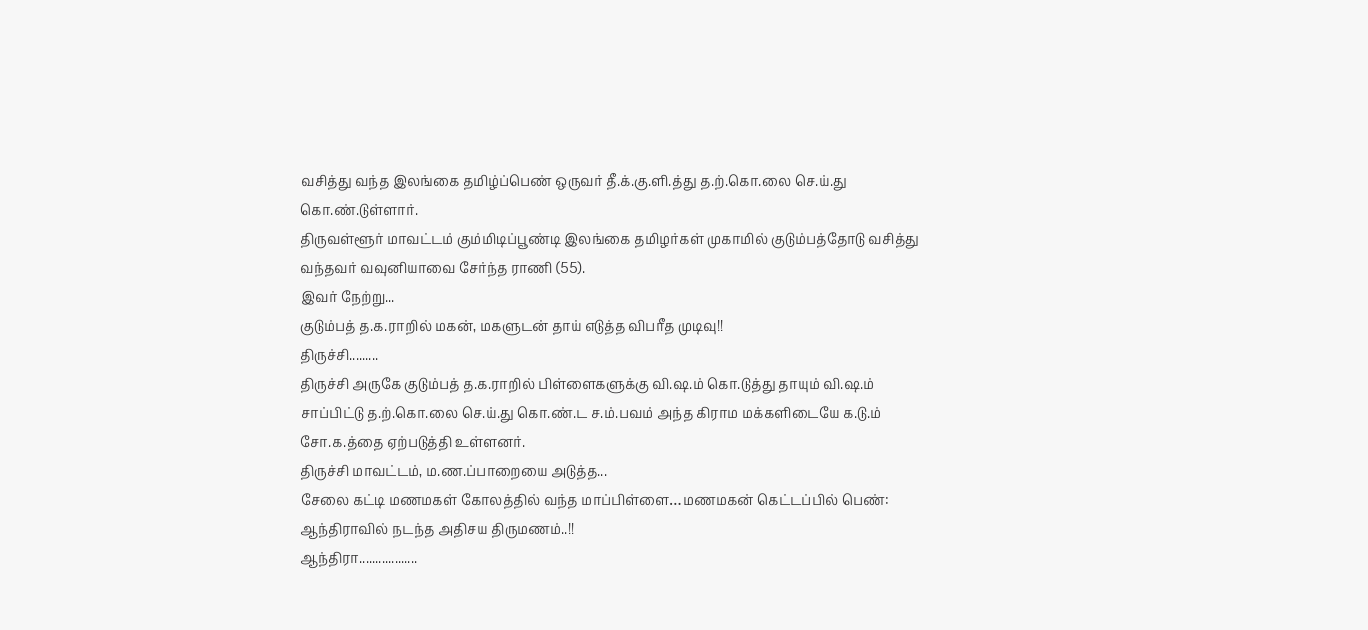வசித்து வந்த இலங்கை தமிழ்ப்பெண் ஒருவர் தீ.க்.கு.ளி.த்து த.ற்.கொ.லை செ.ய்.து கொ.ண்.டுள்ளார்.
திருவள்ளூர் மாவட்டம் கும்மிடிப்பூண்டி இலங்கை தமிழர்கள் முகாமில் குடும்பத்தோடு வசித்து வந்தவர் வவுனியாவை சேர்ந்த ராணி (55).
இவர் நேற்று...
குடும்பத் த.க.ராறில் மகன், மகளுடன் தாய் எடுத்த விபரீத முடிவு!!
திருச்சி.........
திருச்சி அருகே குடும்பத் த.க.ராறில் பிள்ளைகளுக்கு வி.ஷ.ம் கொ.டுத்து தாயும் வி.ஷ.ம் சாப்பிட்டு த.ற்.கொ.லை செ.ய்.து கொ.ண்.ட ச.ம்.பவம் அந்த கிராம மக்களிடையே க.டு.ம் சோ.க.த்தை ஏற்படுத்தி உள்ளனர்.
திருச்சி மாவட்டம், ம.ண.ப்பாறையை அடுத்த...
சேலை கட்டி மணமகள் கோலத்தில் வந்த மாப்பிள்ளை…மணமகன் கெட்டப்பில் பெண்: ஆந்திராவில் நடந்த அதிசய திருமணம்..!!
ஆந்திரா..................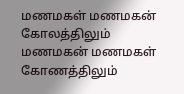மணமகள் மணமகன் கோலத்திலும் மணமகன் மணமகள் கோணத்திலும்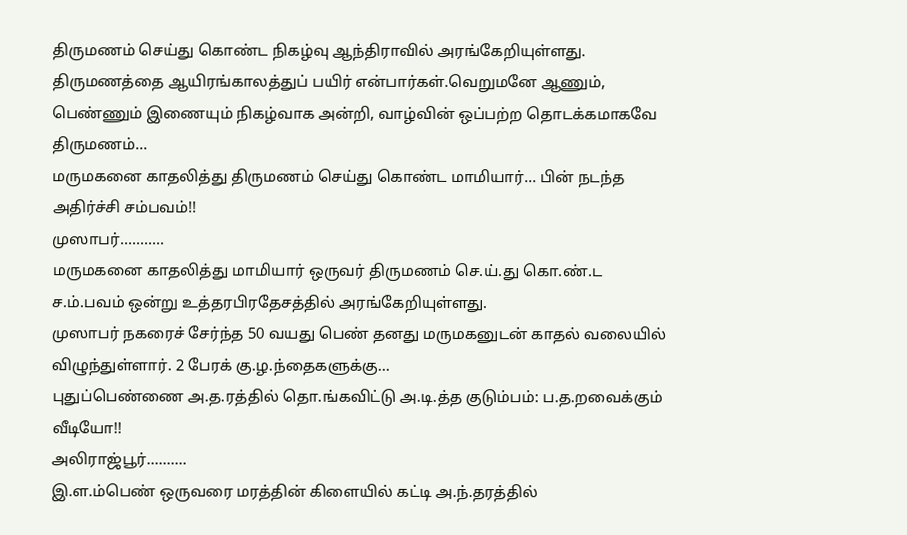திருமணம் செய்து கொண்ட நிகழ்வு ஆந்திராவில் அரங்கேறியுள்ளது.
திருமணத்தை ஆயிரங்காலத்துப் பயிர் என்பார்கள்.வெறுமனே ஆணும், பெண்ணும் இணையும் நிகழ்வாக அன்றி, வாழ்வின் ஒப்பற்ற தொடக்கமாகவே திருமணம்...
மருமகனை காதலித்து திருமணம் செய்து கொண்ட மாமியார்… பின் நடந்த அதிர்ச்சி சம்பவம்!!
முஸாபர்...........
மருமகனை காதலித்து மாமியார் ஒருவர் திருமணம் செ.ய்.து கொ.ண்.ட ச.ம்.பவம் ஒன்று உத்தரபிரதேசத்தில் அரங்கேறியுள்ளது.
முஸாபர் நகரைச் சேர்ந்த 50 வயது பெண் தனது மருமகனுடன் காதல் வலையில் விழுந்துள்ளார். 2 பேரக் கு.ழ.ந்தைகளுக்கு...
புதுப்பெண்ணை அ.த.ரத்தில் தொ.ங்கவிட்டு அ.டி.த்த குடும்பம்: ப.த.றவைக்கும் வீடியோ!!
அலிராஜ்பூர்..........
இ.ள.ம்பெண் ஒருவரை மரத்தின் கிளையில் கட்டி அ.ந்.தரத்தில்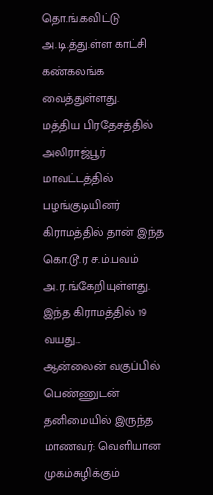தொ.ங்.கவிட்டு அ.டி.த்து.ள்ள காட்சி கண்கலங்க வைத்துள்ளது.
மத்திய பிரதேசத்தில் அலிராஜ்பூர் மாவட்டத்தில் பழங்குடியினர் கிராமத்தில் தான் இந்த கொ.டூ.ர ச.ம்.பவம் அ.ர.ங்கேறியுள்ளது.
இந்த கிராமத்தில் 19 வயது...
ஆன்லைன் வகுப்பில் பெண்ணுடன் தனிமையில் இருந்த மாணவர்: வெளியான முகம்சுழிக்கும்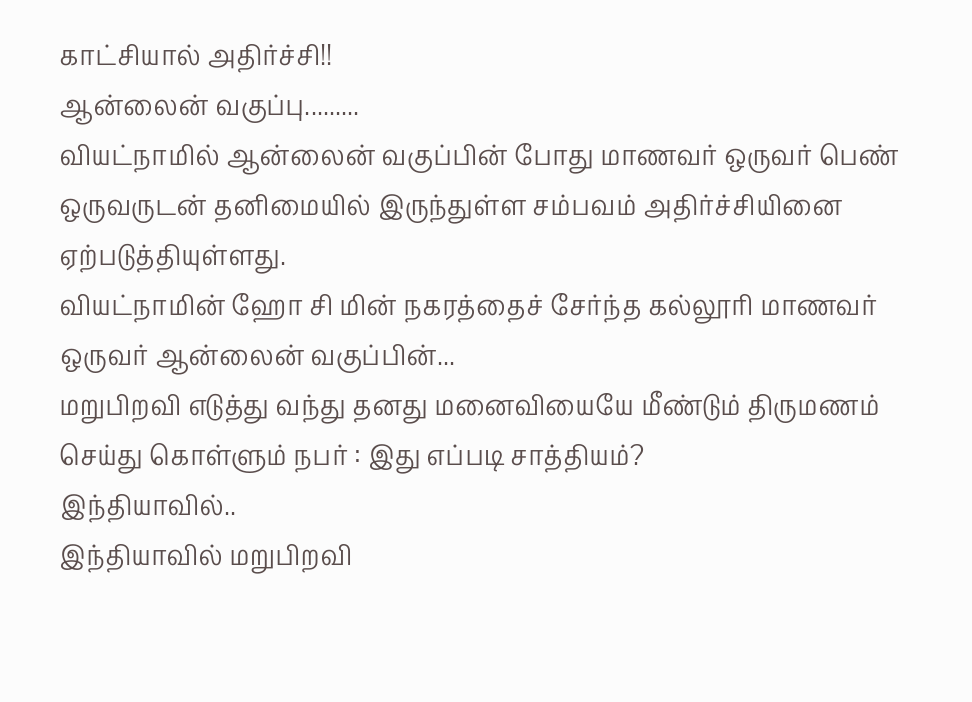காட்சியால் அதிர்ச்சி!!
ஆன்லைன் வகுப்பு.........
வியட்நாமில் ஆன்லைன் வகுப்பின் போது மாணவர் ஒருவர் பெண் ஒருவருடன் தனிமையில் இருந்துள்ள சம்பவம் அதிர்ச்சியினை ஏற்படுத்தியுள்ளது.
வியட்நாமின் ஹோ சி மின் நகரத்தைச் சேர்ந்த கல்லூரி மாணவர் ஒருவர் ஆன்லைன் வகுப்பின்...
மறுபிறவி எடுத்து வந்து தனது மனைவியையே மீண்டும் திருமணம் செய்து கொள்ளும் நபர் : இது எப்படி சாத்தியம்?
இந்தியாவில்..
இந்தியாவில் மறுபிறவி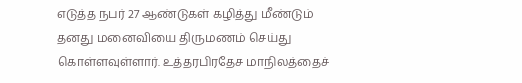எடுத்த நபர் 27 ஆண்டுகள் கழித்து மீண்டும் தனது மனைவியை திருமணம் செய்து கொள்ளவுள்ளார். உத்தரபிரதேச மாநிலத்தைச்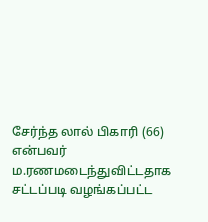சேர்ந்த லால் பிகாரி (66) என்பவர் ம.ரணமடைந்துவிட்டதாக சட்டப்படி வழங்கப்பட்ட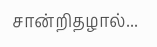சான்றிதழால்...